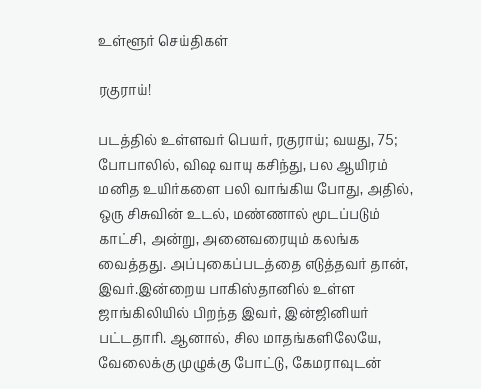உள்ளூர் செய்திகள்

ரகுராய்!

படத்தில் உள்ளவர் பெயர், ரகுராய்; வயது, 75; போபாலில், விஷ வாயு கசிந்து, பல ஆயிரம் மனித உயிர்களை பலி வாங்கிய போது, அதில், ஒரு சிசுவின் உடல், மண்ணால் மூடப்படும் காட்சி, அன்று, அனைவரையும் கலங்க வைத்தது. அப்புகைப்படத்தை எடுத்தவர் தான், இவர்.இன்றைய பாகிஸ்தானில் உள்ள ஜாங்கிலியில் பிறந்த இவர், இன்ஜினியர் பட்டதாரி. ஆனால், சில மாதங்களிலேயே, வேலைக்கு முழுக்கு போட்டு, கேமராவுடன்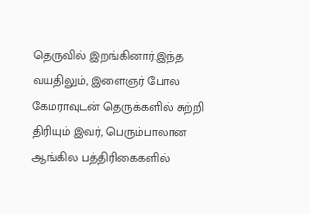தெருவில் இறங்கினார்.இந்த வயதிலும், இளைஞர் போல கேமராவுடன் தெருக்களில் சுற்றி திரியும் இவர், பெரும்பாலான ஆங்கில பத்திரிகைகளில்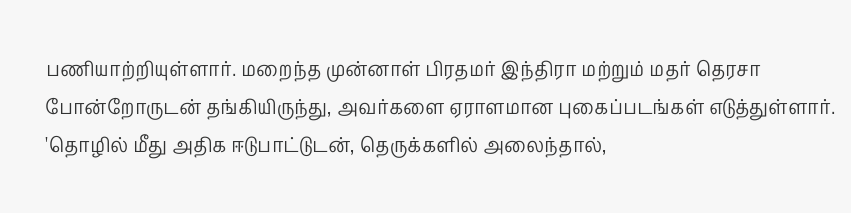பணியாற்றியுள்ளார். மறைந்த முன்னாள் பிரதமர் இந்திரா மற்றும் மதர் தெரசா போன்றோருடன் தங்கியிருந்து, அவர்களை ஏராளமான புகைப்படங்கள் எடுத்துள்ளார். 'தொழில் மீது அதிக ஈடுபாட்டுடன், தெருக்களில் அலைந்தால்,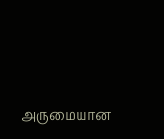அருமையான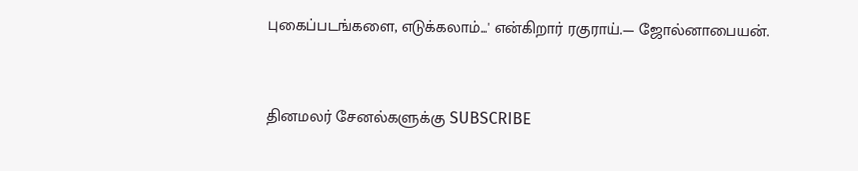புகைப்படங்களை, எடுக்கலாம்...' என்கிறார் ரகுராய்.— ஜோல்னாபையன்.


தினமலர் சேனல்களுக்கு SUBSCRIBE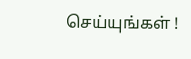செய்யுங்கள் !